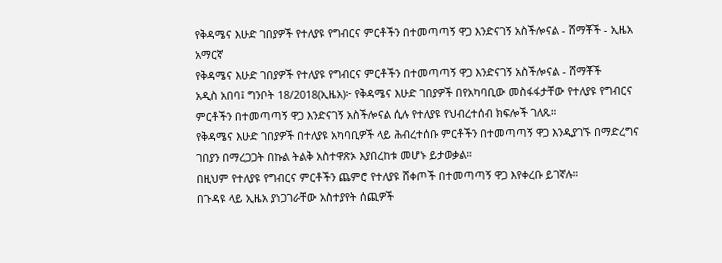የቅዳሜና እሁድ ገበያዎች የተለያዩ የግብርና ምርቶችን በተመጣጣኝ ዋጋ እንድናገኝ አስችሎናል - ሸማቾች - ኢዜአ አማርኛ
የቅዳሜና እሁድ ገበያዎች የተለያዩ የግብርና ምርቶችን በተመጣጣኝ ዋጋ እንድናገኝ አስችሎናል - ሸማቾች
አዲስ አበባ፤ ግንቦት 18/2018(ኢዜአ)፦ የቅዳሜና እሁድ ገበያዎች በየአካባቢው መስፋፋታቸው የተለያዩ የግብርና ምርቶችን በተመጣጣኝ ዋጋ እንድናገኝ አስችሎናል ሲሉ የተለያዩ የህብረተሰብ ክፍሎች ገለጹ።
የቅዳሜና እሁድ ገበያዎች በተለያዩ አካባቢዎች ላይ ሕብረተሰቡ ምርቶችን በተመጣጣኝ ዋጋ እንዲያገኙ በማድረግና ገበያን በማረጋጋት በኩል ትልቅ አስተዋጽኦ እያበረከቱ መሆኑ ይታወቃል።
በዚህም የተለያዩ የግብርና ምርቶችን ጨምሮ የተለያዩ ሸቀጦች በተመጣጣኝ ዋጋ እየቀረቡ ይገኛሉ።
በጉዳዩ ላይ ኢዜአ ያነጋገራቸው አስተያየት ሰጪዎች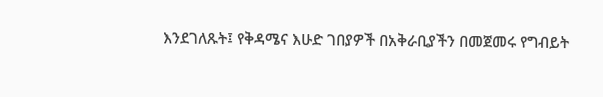እንደገለጹት፤ የቅዳሜና እሁድ ገበያዎች በአቅራቢያችን በመጀመሩ የግብይት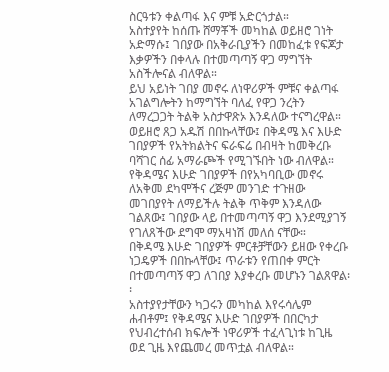ስርዓቱን ቀልጣፋ እና ምቹ አድርጎታል።
አስተያየት ከሰጡ ሸማቾች መካከል ወይዘሮ ገነት አድማሱ፤ ገበያው በአቅራቢያችን በመከፈቱ የፍጆታ እቃዎችን በቀላሉ በተመጣጣኝ ዋጋ ማግኘት አስችሎናል ብለዋል።
ይህ አይነት ገበያ መኖሩ ለነዋሪዎች ምቹና ቀልጣፋ አገልግሎትን ከማግኘት ባለፈ የዋጋ ንረትን ለማረጋጋት ትልቅ አስታዋጽኦ እንዳለው ተናግረዋል።
ወይዘሮ ጸጋ አዱሽ በበኩላቸው፤ በቅዳሜ እና እሁድ ገበያዎች የአትክልትና ፍራፍሬ በብዛት ከመቅረቡ ባሻገር ሰፊ አማራጮች የሚገኙበት ነው ብለዋል።
የቅዳሜና እሁድ ገበያዎች በየአካባቢው መኖሩ ለአቅመ ደካሞችና ረጅም መንገድ ተጉዘው መገበያየት ለማይችሉ ትልቅ ጥቅም እንዳለው ገልጸው፤ ገበያው ላይ በተመጣጣኝ ዋጋ እንደሚያገኝ የገለጸችው ደግሞ ማአዛነሽ መለሰ ናቸው።
በቅዳሜ እሁድ ገበያዎች ምርቶቻቸውን ይዘው የቀረቡ ነጋዴዎች በበኩላቸው፤ ጥራቱን የጠበቀ ምርት በተመጣጣኝ ዋጋ ለገበያ እያቀረቡ መሆኑን ገልጸዋል፡፡
አስተያየታቸውን ካጋሩን መካከል እየሩሳሌም ሐብቶም፤ የቅዳሜና እሁድ ገበያዎች በበርካታ የህብረተሰብ ክፍሎች ነዋሪዎች ተፈላጊነቱ ከጊዜ ወደ ጊዜ እየጨመረ መጥቷል ብለዋል።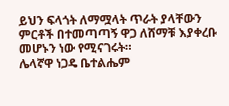ይህን ፍላጎት ለማሟላት ጥራት ያላቸውን ምርቶች በተመጣጣኝ ዋጋ ለሸማቹ እያቀረቡ መሆኑን ነው የሚናገሩት።
ሌላኛዋ ነጋዴ ቤተልሔም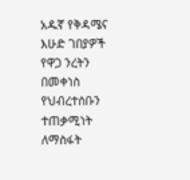አዱኛ የቅዳሜና እሁድ ገበያዎች የዋጋ ንረትን በመቀነስ የህብረተሰቡን ተጠቃሚነት ለማስፋት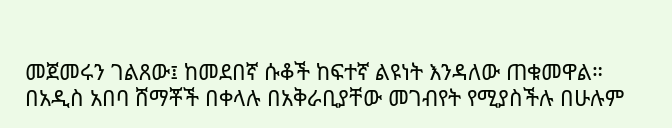መጀመሩን ገልጸው፤ ከመደበኛ ሱቆች ከፍተኛ ልዩነት እንዳለው ጠቁመዋል።
በአዲስ አበባ ሸማቾች በቀላሉ በአቅራቢያቸው መገብየት የሚያስችሉ በሁሉም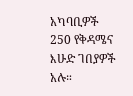አካባቢዎች 250 የቅዳሜና እሁድ ገበያዎች አሉ።